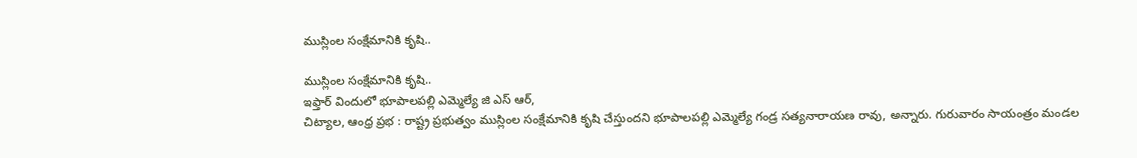ముస్లింల సంక్షేమానికి కృషి..

ముస్లింల సంక్షేమానికి కృషి..
ఇఫ్తార్ విందులో భూపాలపల్లి ఎమ్మెల్యే జి ఎస్ ఆర్,
చిట్యాల, ఆంధ్ర ప్రభ : రాష్ట్ర ప్రభుత్వం ముస్లింల సంక్షేమానికి కృషి చేస్తుందని భూపాలపల్లి ఎమ్మెల్యే గండ్ర సత్యనారాయణ రావు, అన్నారు. గురువారం సాయంత్రం మండల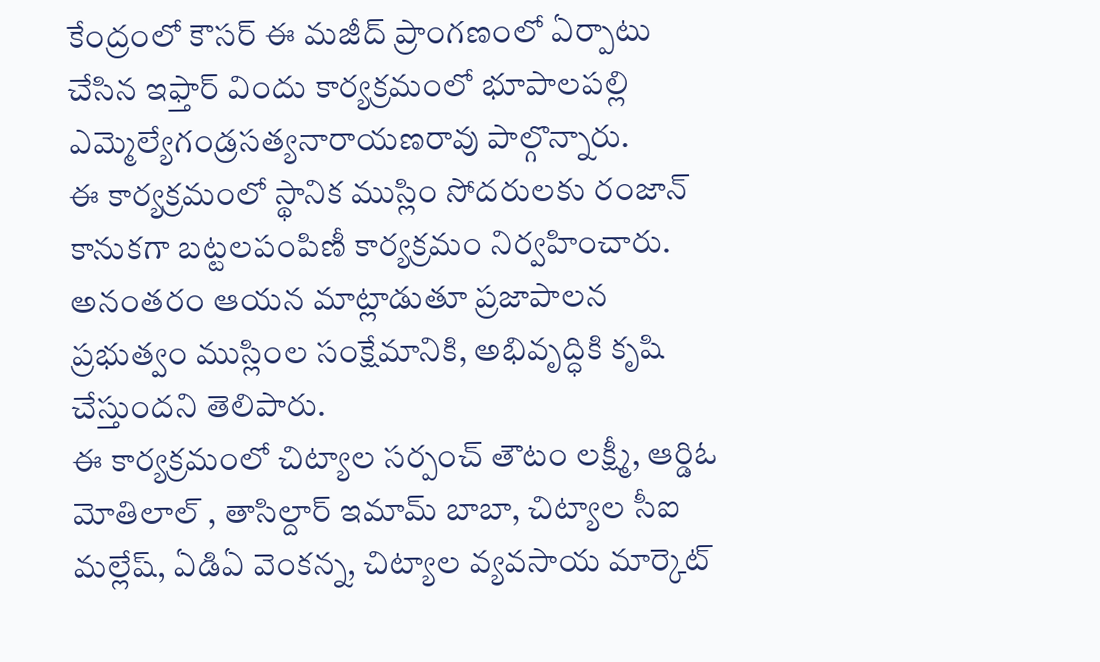కేంద్రంలో కౌసర్ ఈ మజీద్ ప్రాంగణంలో ఏర్పాటు చేసిన ఇఫ్తార్ విందు కార్యక్రమంలో భూపాలపల్లి ఎమ్మెల్యేగండ్రసత్యనారాయణరావు పాల్గొన్నారు.
ఈ కార్యక్రమంలో స్థానిక ముస్లిం సోదరులకు రంజాన్ కానుకగా బట్టలపంపిణీ కార్యక్రమం నిర్వహించారు. అనంతరం ఆయన మాట్లాడుతూ ప్రజాపాలన ప్రభుత్వం ముస్లింల సంక్షేమానికి, అభివృద్ధికి కృషి చేస్తుందని తెలిపారు.
ఈ కార్యక్రమంలో చిట్యాల సర్పంచ్ తౌటం లక్ష్మీ, ఆర్డిఓ మోతిలాల్ , తాసిల్దార్ ఇమామ్ బాబా, చిట్యాల సీఐ మల్లేష్, ఏడిఏ వెంకన్న, చిట్యాల వ్యవసాయ మార్కెట్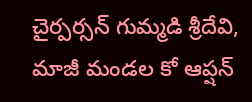చైర్పర్సన్ గుమ్మడి శ్రీదేవి, మాజీ మండల కో ఆప్షన్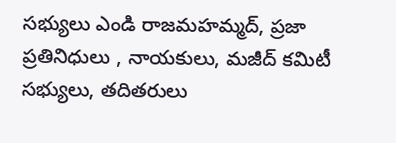సభ్యులు ఎండి రాజమహమ్మద్, ప్రజా ప్రతినిధులు , నాయకులు, మజీద్ కమిటీ సభ్యులు, తదితరులు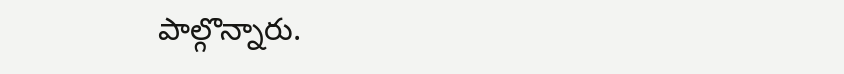పాల్గొన్నారు.